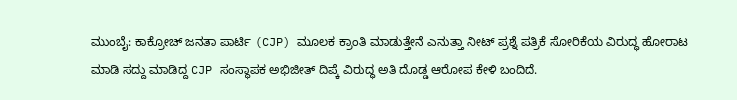ಮುಂಬೈ: ಕಾಕ್ರೋಚ್ ಜನತಾ ಪಾರ್ಟಿ (CJP) ಮೂಲಕ ಕ್ರಾಂತಿ ಮಾಡುತ್ತೇನೆ ಎನುತ್ತಾ ನೀಟ್ ಪ್ರಶ್ನೆ ಪತ್ರಿಕೆ ಸೋರಿಕೆಯ ವಿರುದ್ಧ ಹೋರಾಟ ಮಾಡಿ ಸದ್ದು ಮಾಡಿದ್ದ CJP ಸಂಸ್ಥಾಪಕ ಅಭಿಜೀತ್ ದಿಪ್ಕೆ ವಿರುದ್ಧ ಅತಿ ದೊಡ್ಡ ಆರೋಪ ಕೇಳಿ ಬಂದಿದೆ.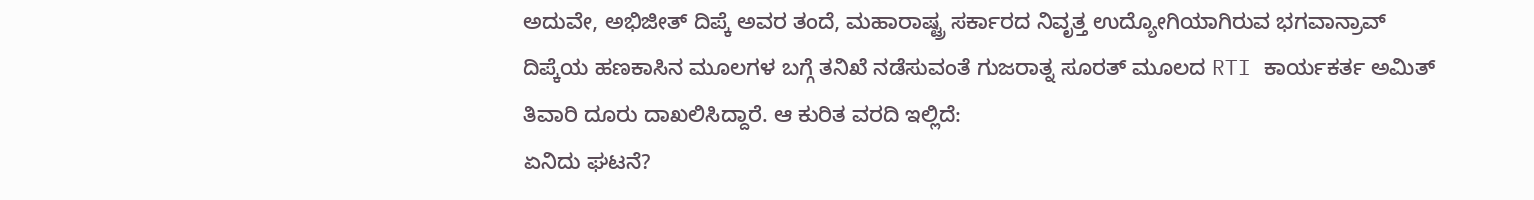ಅದುವೇ, ಅಭಿಜೀತ್ ದಿಪ್ಕೆ ಅವರ ತಂದೆ, ಮಹಾರಾಷ್ಟ್ರ ಸರ್ಕಾರದ ನಿವೃತ್ತ ಉದ್ಯೋಗಿಯಾಗಿರುವ ಭಗವಾನ್ರಾವ್ ದಿಪ್ಕೆಯ ಹಣಕಾಸಿನ ಮೂಲಗಳ ಬಗ್ಗೆ ತನಿಖೆ ನಡೆಸುವಂತೆ ಗುಜರಾತ್ನ ಸೂರತ್ ಮೂಲದ RTI ಕಾರ್ಯಕರ್ತ ಅಮಿತ್ ತಿವಾರಿ ದೂರು ದಾಖಲಿಸಿದ್ದಾರೆ. ಆ ಕುರಿತ ವರದಿ ಇಲ್ಲಿದೆ:
ಏನಿದು ಘಟನೆ?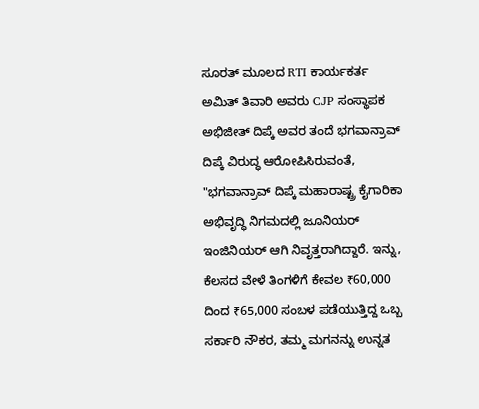ಸೂರತ್ ಮೂಲದ RTI ಕಾರ್ಯಕರ್ತ ಅಮಿತ್ ತಿವಾರಿ ಅವರು CJP ಸಂಸ್ಥಾಪಕ ಅಭಿಜೀತ್ ದಿಪ್ಕೆ ಅವರ ತಂದೆ ಭಗವಾನ್ರಾವ್ ದಿಪ್ಕೆ ವಿರುದ್ಧ ಆರೋಪಿಸಿರುವಂತೆ, "ಭಗವಾನ್ರಾವ್ ದಿಪ್ಕೆ ಮಹಾರಾಷ್ಟ್ರ ಕೈಗಾರಿಕಾ ಅಭಿವೃದ್ಧಿ ನಿಗಮದಲ್ಲಿ ಜೂನಿಯರ್ ಇಂಜಿನಿಯರ್ ಆಗಿ ನಿವೃತ್ತರಾಗಿದ್ದಾರೆ. ಇನ್ನು, ಕೆಲಸದ ವೇಳೆ ತಿಂಗಳಿಗೆ ಕೇವಲ ₹60,000 ದಿಂದ ₹65,000 ಸಂಬಳ ಪಡೆಯುತ್ತಿದ್ದ ಒಬ್ಬ ಸರ್ಕಾರಿ ನೌಕರ, ತಮ್ಮ ಮಗನನ್ನು ಉನ್ನತ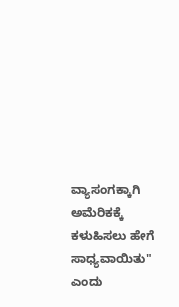ವ್ಯಾಸಂಗಕ್ಕಾಗಿ ಅಮೆರಿಕಕ್ಕೆ ಕಳುಹಿಸಲು ಹೇಗೆ ಸಾಧ್ಯವಾಯಿತು" ಎಂದು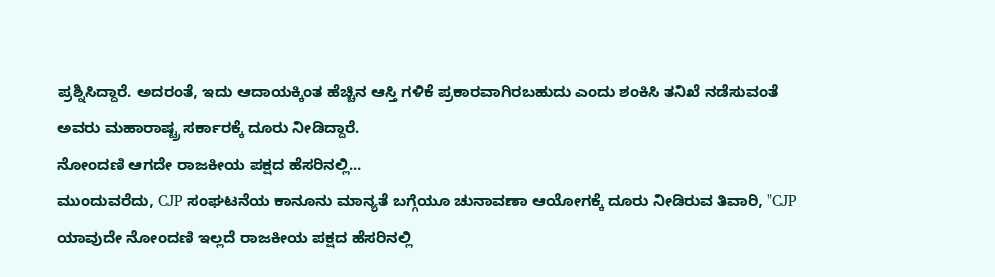ಪ್ರಶ್ನಿಸಿದ್ದಾರೆ. ಅದರಂತೆ, ಇದು ಆದಾಯಕ್ಕಿಂತ ಹೆಚ್ಚಿನ ಆಸ್ತಿ ಗಳಿಕೆ ಪ್ರಕಾರವಾಗಿರಬಹುದು ಎಂದು ಶಂಕಿಸಿ ತನಿಖೆ ನಡೆಸುವಂತೆ ಅವರು ಮಹಾರಾಷ್ಟ್ರ ಸರ್ಕಾರಕ್ಕೆ ದೂರು ನೀಡಿದ್ದಾರೆ.
ನೋಂದಣಿ ಆಗದೇ ರಾಜಕೀಯ ಪಕ್ಷದ ಹೆಸರಿನಲ್ಲಿ...
ಮುಂದುವರೆದು, CJP ಸಂಘಟನೆಯ ಕಾನೂನು ಮಾನ್ಯತೆ ಬಗ್ಗೆಯೂ ಚುನಾವಣಾ ಆಯೋಗಕ್ಕೆ ದೂರು ನೀಡಿರುವ ತಿವಾರಿ, "CJP ಯಾವುದೇ ನೋಂದಣಿ ಇಲ್ಲದೆ ರಾಜಕೀಯ ಪಕ್ಷದ ಹೆಸರಿನಲ್ಲಿ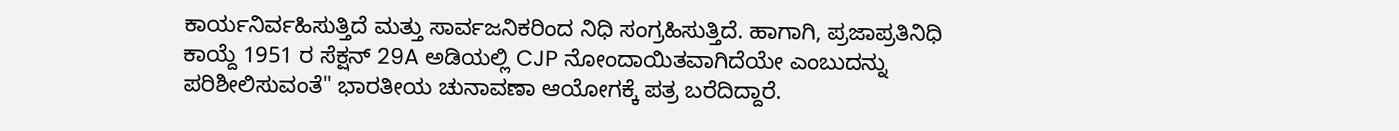ಕಾರ್ಯನಿರ್ವಹಿಸುತ್ತಿದೆ ಮತ್ತು ಸಾರ್ವಜನಿಕರಿಂದ ನಿಧಿ ಸಂಗ್ರಹಿಸುತ್ತಿದೆ. ಹಾಗಾಗಿ, ಪ್ರಜಾಪ್ರತಿನಿಧಿ ಕಾಯ್ದೆ 1951 ರ ಸೆಕ್ಷನ್ 29A ಅಡಿಯಲ್ಲಿ CJP ನೋಂದಾಯಿತವಾಗಿದೆಯೇ ಎಂಬುದನ್ನು ಪರಿಶೀಲಿಸುವಂತೆ" ಭಾರತೀಯ ಚುನಾವಣಾ ಆಯೋಗಕ್ಕೆ ಪತ್ರ ಬರೆದಿದ್ದಾರೆ.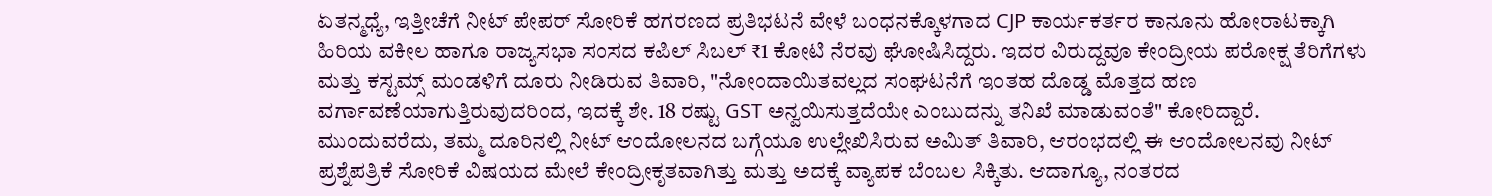ಏತನ್ಮಧ್ಯೆ, ಇತ್ತೀಚೆಗೆ ನೀಟ್ ಪೇಪರ್ ಸೋರಿಕೆ ಹಗರಣದ ಪ್ರತಿಭಟನೆ ವೇಳೆ ಬಂಧನಕ್ಕೊಳಗಾದ CJP ಕಾರ್ಯಕರ್ತರ ಕಾನೂನು ಹೋರಾಟಕ್ಕಾಗಿ ಹಿರಿಯ ವಕೀಲ ಹಾಗೂ ರಾಜ್ಯಸಭಾ ಸಂಸದ ಕಪಿಲ್ ಸಿಬಲ್ ₹1 ಕೋಟಿ ನೆರವು ಘೋಷಿಸಿದ್ದರು. ಇದರ ವಿರುದ್ದವೂ ಕೇಂದ್ರೀಯ ಪರೋಕ್ಷ ತೆರಿಗೆಗಳು ಮತ್ತು ಕಸ್ಟಮ್ಸ್ ಮಂಡಳಿಗೆ ದೂರು ನೀಡಿರುವ ತಿವಾರಿ, "ನೋಂದಾಯಿತವಲ್ಲದ ಸಂಘಟನೆಗೆ ಇಂತಹ ದೊಡ್ಡ ಮೊತ್ತದ ಹಣ ವರ್ಗಾವಣೆಯಾಗುತ್ತಿರುವುದರಿಂದ, ಇದಕ್ಕೆ ಶೇ. 18 ರಷ್ಟು GST ಅನ್ವಯಿಸುತ್ತದೆಯೇ ಎಂಬುದನ್ನು ತನಿಖೆ ಮಾಡುವಂತೆ" ಕೋರಿದ್ದಾರೆ.
ಮುಂದುವರೆದು, ತಮ್ಮ ದೂರಿನಲ್ಲಿ ನೀಟ್ ಆಂದೋಲನದ ಬಗ್ಗೆಯೂ ಉಲ್ಲೇಖಿಸಿರುವ ಅಮಿತ್ ತಿವಾರಿ, ಆರಂಭದಲ್ಲಿ ಈ ಆಂದೋಲನವು ನೀಟ್ ಪ್ರಶ್ನೆಪತ್ರಿಕೆ ಸೋರಿಕೆ ವಿಷಯದ ಮೇಲೆ ಕೇಂದ್ರೀಕೃತವಾಗಿತ್ತು ಮತ್ತು ಅದಕ್ಕೆ ವ್ಯಾಪಕ ಬೆಂಬಲ ಸಿಕ್ಕಿತು. ಆದಾಗ್ಯೂ, ನಂತರದ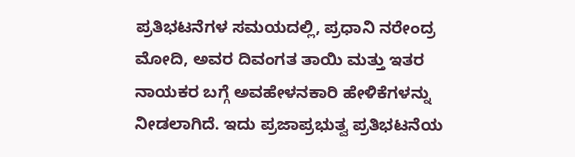ಪ್ರತಿಭಟನೆಗಳ ಸಮಯದಲ್ಲಿ, ಪ್ರಧಾನಿ ನರೇಂದ್ರ ಮೋದಿ, ಅವರ ದಿವಂಗತ ತಾಯಿ ಮತ್ತು ಇತರ ನಾಯಕರ ಬಗ್ಗೆ ಅವಹೇಳನಕಾರಿ ಹೇಳಿಕೆಗಳನ್ನು ನೀಡಲಾಗಿದೆ. ಇದು ಪ್ರಜಾಪ್ರಭುತ್ವ ಪ್ರತಿಭಟನೆಯ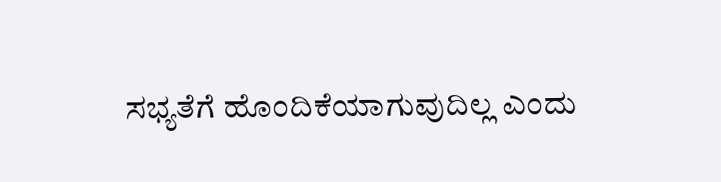ಸಭ್ಯತೆಗೆ ಹೊಂದಿಕೆಯಾಗುವುದಿಲ್ಲ ಎಂದು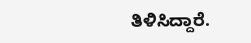ತಿಳಿಸಿದ್ದಾರೆ.